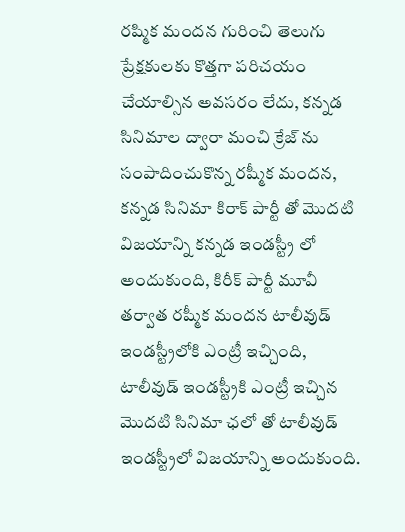రష్మిక మందన గురించి తెలుగు ప్రేక్షకులకు కొత్తగా పరిచయం చేయాల్సిన అవసరం లేదు, కన్నడ సినిమాల ద్వారా మంచి క్రేజ్ ను సంపాదించుకొన్న రష్మీక మందన, కన్నడ సినిమా కిరాక్ పార్టీ తో మొదటి విజయాన్ని కన్నడ ఇండస్ట్రీ లో అందుకుంది, కిరీక్ పార్టీ మూవీ తర్వాత రష్మీక మందన టాలీవుడ్ ఇండస్ట్రీలోకి ఎంట్రీ ఇచ్చింది, టాలీవుడ్ ఇండస్ట్రీకి ఎంట్రీ ఇచ్చిన మొదటి సినిమా ఛలో తో టాలీవుడ్ ఇండస్ట్రీలో విజయాన్ని అందుకుంది.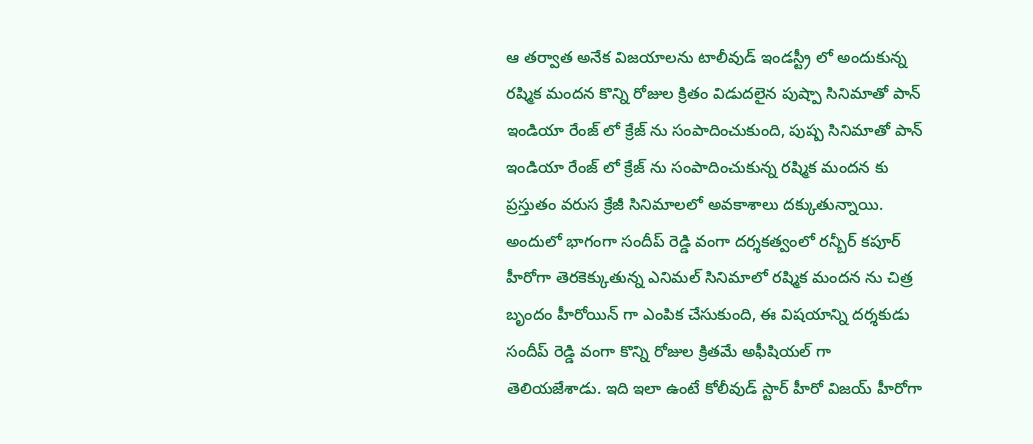ఆ తర్వాత అనేక విజయాలను టాలీవుడ్ ఇండస్ట్రీ లో అందుకున్న రష్మిక మందన కొన్ని రోజుల క్రితం విడుదలైన పుష్పా సినిమాతో పాన్ ఇండియా రేంజ్ లో క్రేజ్ ను సంపాదించుకుంది, పుష్ప సినిమాతో పాన్ ఇండియా రేంజ్ లో క్రేజ్ ను సంపాదించుకున్న రష్మిక మందన కు ప్రస్తుతం వరుస క్రేజీ సినిమాలలో అవకాశాలు దక్కుతున్నాయి.
అందులో భాగంగా సందీప్ రెడ్డి వంగా దర్శకత్వంలో రన్బీర్ కపూర్ హీరోగా తెరకెక్కుతున్న ఎనిమల్ సినిమాలో రష్మిక మందన ను చిత్ర బృందం హీరోయిన్ గా ఎంపిక చేసుకుంది, ఈ విషయాన్ని దర్శకుడు సందీప్ రెడ్డి వంగా కొన్ని రోజుల క్రితమే అఫీషియల్ గా తెలియజేశాడు. ఇది ఇలా ఉంటే కోలీవుడ్ స్టార్ హీరో విజయ్ హీరోగా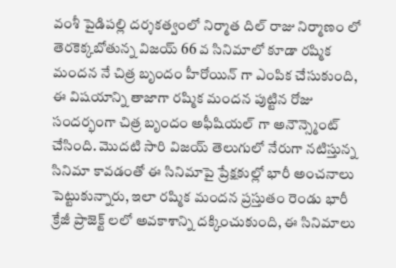వంశీ పైడిపల్లి దర్శకత్వంలో నిర్మాత దిల్ రాజు నిర్మాణం లో తెరకెక్కబోతున్న విజయ్ 66 వ సినిమాలో కూడా రష్మిక మందన నే చిత్ర బృందం హీరోయిన్ గా ఎంపిక చేసుకుంది, ఈ విషయాన్ని తాజాగా రష్మిక మందన పుట్టిన రోజు సందర్భంగా చిత్ర బృందం అఫీషియల్ గా అనౌన్స్మెంట్ చేసింది. మొదటి సారి విజయ్ తెలుగులో నేరుగా నటిస్తున్న సినిమా కావడంతో ఈ సినిమాపై ప్రేక్షకుల్లో భారీ అంచనాలు పెట్టుకున్నారు, ఇలా రష్మిక మందన ప్రస్తుతం రెండు భారీ క్రేజీ ప్రాజెక్ట్ లలో అవకాశాన్ని దక్కించుకుంది, ఈ సినిమాలు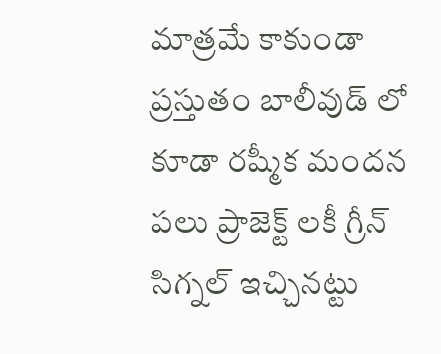మాత్రమే కాకుండా ప్రస్తుతం బాలీవుడ్ లో కూడా రష్మీక మందన పలు ప్రాజెక్ట్ లకీ గ్రీన్ సిగ్నల్ ఇచ్చినట్టు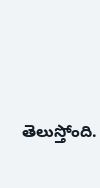తెలుస్తోంది.